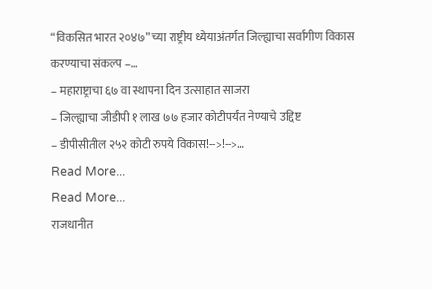“विकसित भारत २०४७” च्या राष्ट्रीय ध्येयाअंतर्गत जिल्ह्याचा सर्वांगीण विकास करण्याचा संकल्प –…
– महाराष्ट्राचा ६७ वा स्थापना दिन उत्साहात साजरा
– जिल्ह्याचा जीडीपी १ लाख ७७ हजार कोटीपर्यंत नेण्याचे उद्दिष्ट
– डीपीसीतील २५२ कोटी रुपये विकास!-->!-->…
Read More...
Read More...
राजधानीत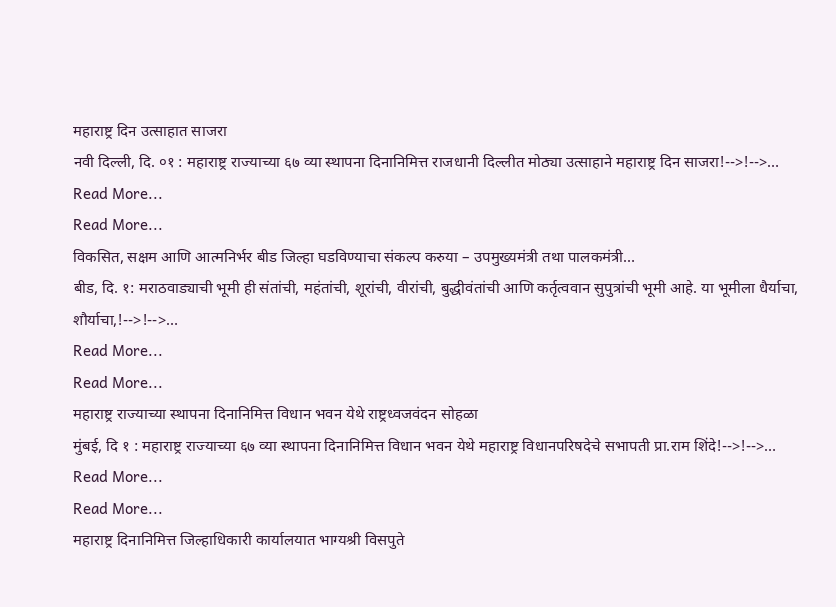महाराष्ट्र दिन उत्साहात साजरा
नवी दिल्ली, दि. ०१ : महाराष्ट्र राज्याच्या ६७ व्या स्थापना दिनानिमित्त राजधानी दिल्लीत मोठ्या उत्साहाने महाराष्ट्र दिन साजरा!-->!-->…
Read More...
Read More...
विकसित, सक्षम आणि आत्मनिर्भर बीड जिल्हा घडविण्याचा संकल्प करुया – उपमुख्यमंत्री तथा पालकमंत्री…
बीड, दि. १: मराठवाड्याची भूमी ही संतांची, महंतांची, शूरांची, वीरांची, बुद्धीवंतांची आणि कर्तृत्ववान सुपुत्रांची भूमी आहे. या भूमीला धैर्याचा, शौर्याचा,!-->!-->…
Read More...
Read More...
महाराष्ट्र राज्याच्या स्थापना दिनानिमित्त विधान भवन येथे राष्ट्रध्वजवंदन सोहळा
मुंबई, दि १ : महाराष्ट्र राज्याच्या ६७ व्या स्थापना दिनानिमित्त विधान भवन येथे महाराष्ट्र विधानपरिषदेचे सभापती प्रा.राम शिंदे!-->!-->…
Read More...
Read More...
महाराष्ट्र दिनानिमित्त जिल्हाधिकारी कार्यालयात भाग्यश्री विसपुते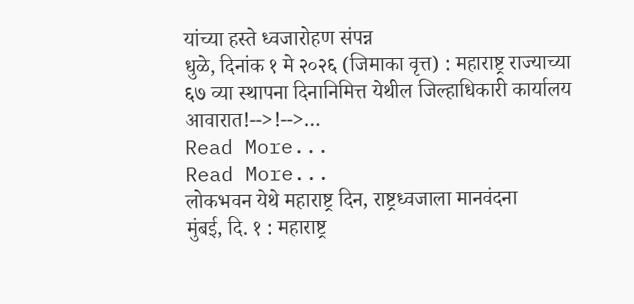यांच्या हस्ते ध्वजारोहण संपन्न
धुळे, दिनांक १ मे २०२६ (जिमाका वृत्त) : महाराष्ट्र राज्याच्या ६७ व्या स्थापना दिनानिमित्त येथील जिल्हाधिकारी कार्यालय आवारात!-->!-->…
Read More...
Read More...
लोकभवन येथे महाराष्ट्र दिन, राष्ट्रध्वजाला मानवंदना
मुंबई, दि. १ : महाराष्ट्र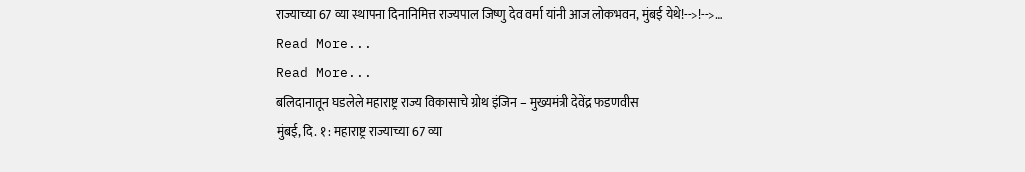राज्याच्या 67 व्या स्थापना दिनानिमित्त राज्यपाल जिष्णु देव वर्मा यांनी आज लोकभवन, मुंबई येथे!-->!-->…
Read More...
Read More...
बलिदानातून घडलेले महाराष्ट्र राज्य विकासाचे ग्रोथ इंजिन – मुख्यमंत्री देवेंद्र फडणवीस
मुंबई, दि. १ : महाराष्ट्र राज्याच्या 67 व्या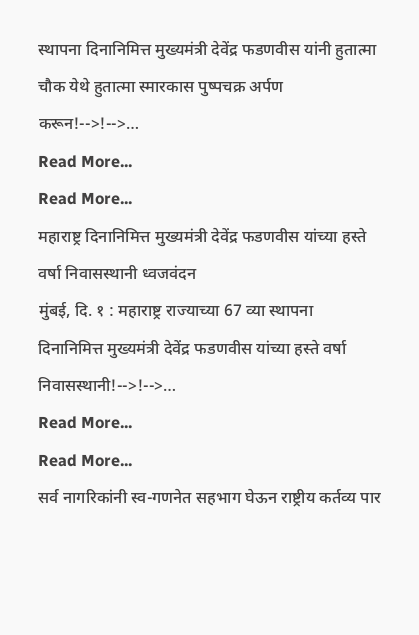स्थापना दिनानिमित्त मुख्यमंत्री देवेंद्र फडणवीस यांनी हुतात्मा चौक येथे हुतात्मा स्मारकास पुष्पचक्र अर्पण करून!-->!-->…
Read More...
Read More...
महाराष्ट्र दिनानिमित्त मुख्यमंत्री देवेंद्र फडणवीस यांच्या हस्ते वर्षा निवासस्थानी ध्वजवंदन
मुंबई, दि. १ : महाराष्ट्र राज्याच्या 67 व्या स्थापना दिनानिमित्त मुख्यमंत्री देवेंद्र फडणवीस यांच्या हस्ते वर्षा निवासस्थानी!-->!-->…
Read More...
Read More...
सर्व नागरिकांनी स्व-गणनेत सहभाग घेऊन राष्ट्रीय कर्तव्य पार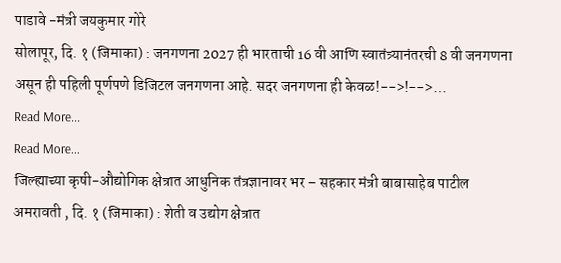पाडावे -मंत्री जयकुमार गोरे
सोलापूर, दि. १ (जिमाका) : जनगणना 2027 ही भारताची 16 वी आणि स्वातंत्र्यानंतरची 8 वी जनगणना असून ही पहिली पूर्णपणे डिजिटल जनगणना आहे. सदर जनगणना ही केवळ!-->!-->…
Read More...
Read More...
जिल्ह्याच्या कृषी-औद्योगिक क्षेत्रात आधुनिक तंत्रज्ञानावर भर – सहकार मंत्री बाबासाहेब पाटील
अमरावती , दि. १ (जिमाका) : शेती व उद्योग क्षेत्रात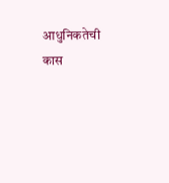आधुनिकतेची कास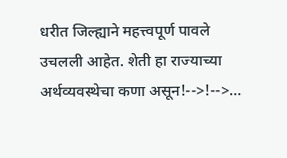धरीत जिल्ह्याने महत्त्वपूर्ण पावले उचलली आहेत. शेती हा राज्याच्या अर्थव्यवस्थेचा कणा असून!-->!-->…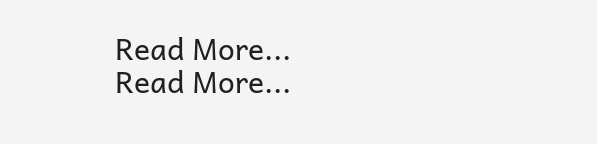Read More...
Read More...